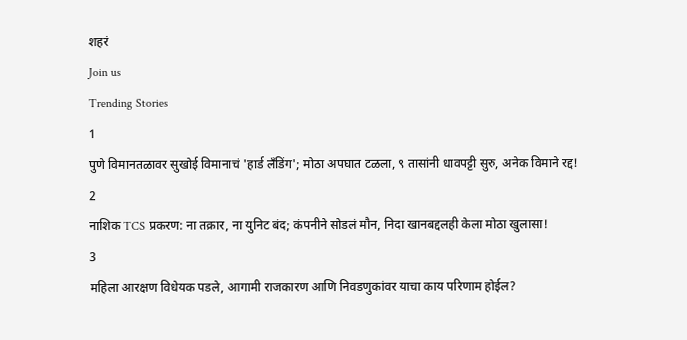शहरं
Join us
Trending Stories
1
पुणे विमानतळावर सुखोई विमानाचं 'हार्ड लँडिंग'; मोठा अपघात टळला, ९ तासांनी धावपट्टी सुरु, अनेक विमाने रद्द!
2
नाशिक TCS प्रकरण: ना तक्रार, ना युनिट बंद; कंपनीने सोडलं मौन, निदा खानबद्दलही केला मोठा खुलासा!
3
महिला आरक्षण विधेयक पडले, आगामी राजकारण आणि निवडणुकांवर याचा काय परिणाम होईल?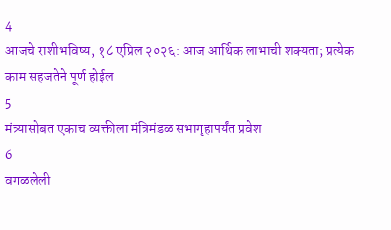4
आजचे राशीभविष्य, १८ एप्रिल २०२६: आज आर्थिक लाभाची शक्यता; प्रत्येक काम सहजतेने पूर्ण होईल
5
मंत्र्यासोबत एकाच व्यक्तीला मंत्रिमंडळ सभागृहापर्यंत प्रवेश
6
वगळलेली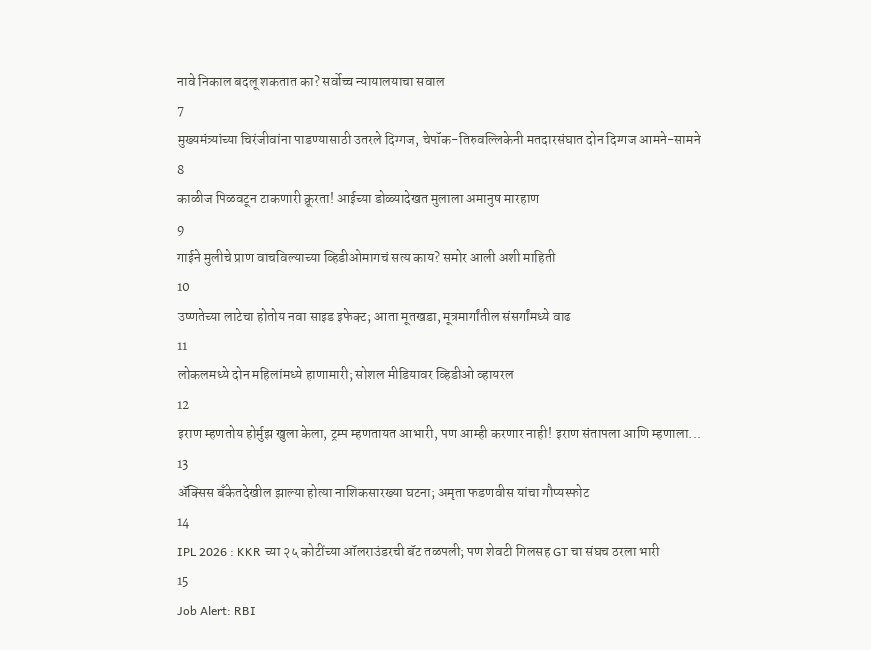नावे निकाल बदलू शकतात का? सर्वोच्च न्यायालयाचा सवाल
7
मुख्यमंत्र्यांच्या चिरंजीवांना पाडण्यासाठी उतरले दिग्गज, चेपॉक-तिरुवल्लिकेनी मतदारसंघात दोन दिग्गज आमने-सामने
8
काळीज पिळवटून टाकणारी क्रूरता! आईच्या डोळ्यादेखत मुलाला अमानुष मारहाण
9
गाईने मुलीचे प्राण वाचविल्याच्या व्हिडीओमागचं सत्य काय? समोर आली अशी माहिती
10
उष्णतेच्या लाटेचा होतोय नवा साइड इफेक्ट; आता मूतखडा, मूत्रमार्गांतील संसर्गांमध्ये वाढ
11
लोकलमध्ये दोन महिलांमध्ये हाणामारी; सोशल मीडियावर व्हिडीओ व्हायरल
12
इराण म्हणतोय होर्मुझ खुला केला, ट्रम्प म्हणतायत आभारी, पण आम्ही करणार नाही! इराण संतापला आणि म्हणाला...
13
ॲक्सिस बँकेतदेखील झाल्या होत्या नाशिकसारख्या घटना; अमृता फडणवीस यांचा गौप्यस्फोट
14
IPL 2026 : KKR च्या २५ कोटींच्या ऑलराउंडरची बॅट तळपली; पण शेवटी गिलसह GT चा संघच ठरला भारी
15
Job Alert: RBI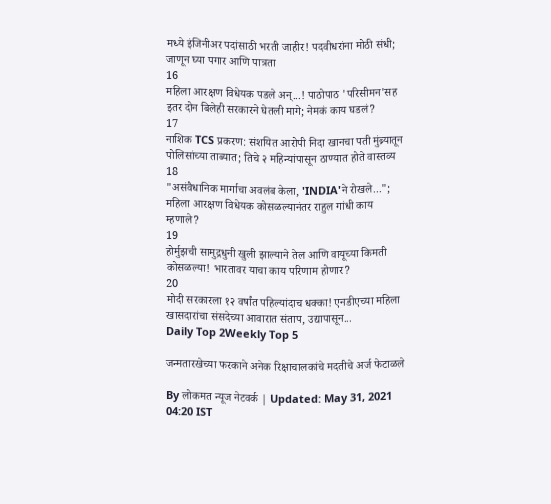मध्ये इंजिनीअर पदांसाठी भरती जाहीर! पदवीधरांना मोठी संधी; जाणून घ्या पगार आणि पात्रता
16
महिला आरक्षण विधेयक पडले अन्...! पाठोपाठ 'परिसीमन'सह इतर दोन बिलेही सरकारने घेतली मागे; नेमकं काय घडलं?
17
नाशिक TCS प्रकरण: संशयित आरोपी निदा खानचा पती मुंब्र्यातून पोलिसांच्या ताब्यात; तिचे २ महिन्यांपासून ठाण्यात होते वास्तव्य
18
"असंवैधानिक मार्गाचा अवलंब केला, 'INDIA'ने रोखले..."; महिला आरक्षण विधेयक कोसळल्यानंतर राहुल गांधी काय म्हणाले?
19
होर्मुझची सामुद्रधुनी खुली झाल्याने तेल आणि वायूच्या किमती कोसळल्या! भारतावर याचा काय परिणाम होणार?
20
मोदी सरकारला १२ वर्षांत पहिल्यांदाच धक्का! एनडीएच्या महिला खासदारांचा संसदेच्या आवारात संताप, उद्यापासून...
Daily Top 2Weekly Top 5

जन्मतारखेच्या फरकाने अनेक रिक्षाचालकांचे मदतीचे अर्ज फेटाळले

By लोकमत न्यूज नेटवर्क | Updated: May 31, 2021 04:20 IST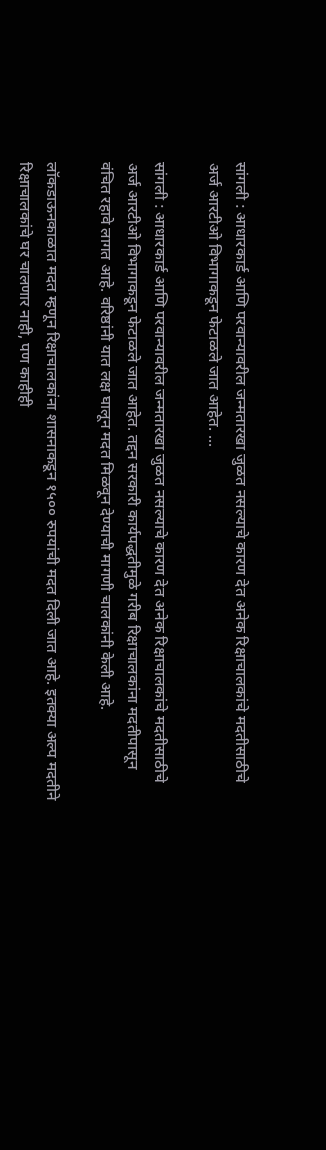सांगली : आधारकार्ड आणि परवान्यावरील जन्मतारखा जुळत नसल्याचे कारण देत अनेक रिक्षाचालकांचे मदतीसाठीचे अर्ज आरटीओ विभागाकडून फेटाळले जात आहेत. ...

सांगली : आधारकार्ड आणि परवान्यावरील जन्मतारखा जुळत नसल्याचे कारण देत अनेक रिक्षाचालकांचे मदतीसाठीचे अर्ज आरटीओ विभागाकडून फेटाळले जात आहेत. तद्दन सरकारी कार्यपद्धतीमुळे गरीब रिक्षाचालकांना मदतीपासून वंचित रहावे लागत आहे. वरिष्ठांनी यात लक्ष घालून मदत मिळवून देण्याची मागणी चालकांनी केली आहे.

लॉकडाऊनकाळात मदत म्हणून रिक्षाचालकांना शासनाकडून १५०० रुपयांची मदत दिली जात आहे. इतक्या अल्प मदतीने रिक्षाचालकांचे घर चालणार नाही, पण काहीही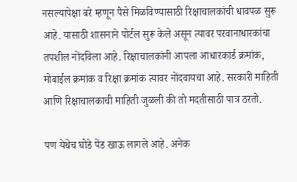नसल्यापेक्षा बरे म्हणून पैसे मिळविण्यासाठी रिक्षाचालकांची धावपळ सुरू आहे. यासाठी शासनाने पोर्टल सुरू केले असून त्यावर परवानाधारकांचा तपशील नोंदविला आहे. रिक्षाचालकांनी आपला आधारकार्ड क्रमांक, मोबाईल क्रमांक व रिक्षा क्रमांक त्यावर नोंदवायचा आहे. सरकारी माहिती आणि रिक्षाचालकाची माहिती जुळली की तो मदतीसाठी पात्र ठरतो.

पण येथेच घोडे पेंड खाऊ लागले आहे. अनेक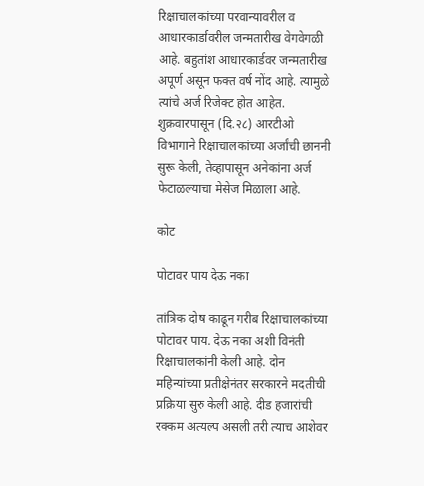रिक्षाचालकांच्या परवान्यावरील व आधारकार्डावरील जन्मतारीख वेगवेगळी आहे. बहुतांश आधारकार्डवर जन्मतारीख अपूर्ण असून फक्त वर्ष नोंद आहे. त्यामुळे त्यांचे अर्ज रिजेक्ट होत आहेत. शुक्रवारपासून (दि.२८) आरटीओ विभागाने रिक्षाचालकांच्या अर्जांची छाननी सुरू केली, तेव्हापासून अनेकांना अर्ज फेटाळल्याचा मेसेज मिळाला आहे.

कोट

पोटावर पाय देऊ नका

तांत्रिक दोष काढून गरीब रिक्षाचालकांच्या पोटावर पाय. देऊ नका अशी विनंती रिक्षाचालकांनी केली आहे. दोन महिन्यांच्या प्रतीक्षेनंतर सरकारने मदतीची प्रक्रिया सुरु केली आहे. दीड हजारांची रक्कम अत्यल्प असली तरी त्याच आशेवर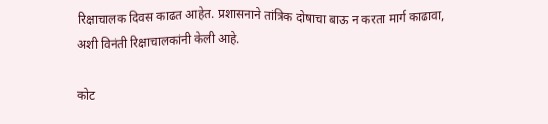रिक्षाचालक दिवस काढत आहेत. प्रशासनाने तांत्रिक दोषाचा बाऊ न करता मार्ग काढावा, अशी विनंती रिक्षाचालकांनी केली आहे.

कोट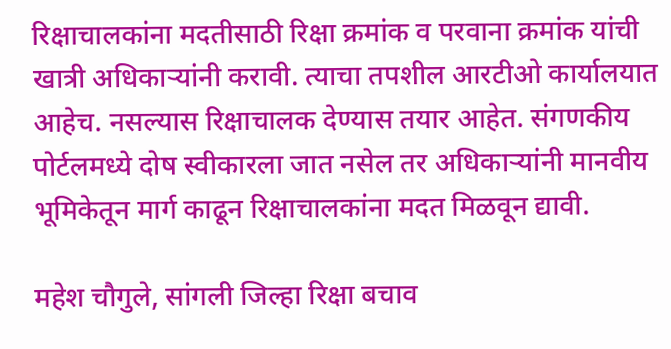रिक्षाचालकांना मदतीसाठी रिक्षा क्रमांक व परवाना क्रमांक यांची खात्री अधिकाऱ्यांनी करावी. त्याचा तपशील आरटीओ कार्यालयात आहेच. नसल्यास रिक्षाचालक देण्यास तयार आहेत. संगणकीय पोर्टलमध्ये दोष स्वीकारला जात नसेल तर अधिकाऱ्यांनी मानवीय भूमिकेतून मार्ग काढून रिक्षाचालकांना मदत मिळवून द्यावी.

महेश चौगुले, सांगली जिल्हा रिक्षा बचाव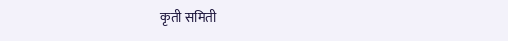कृती समिती